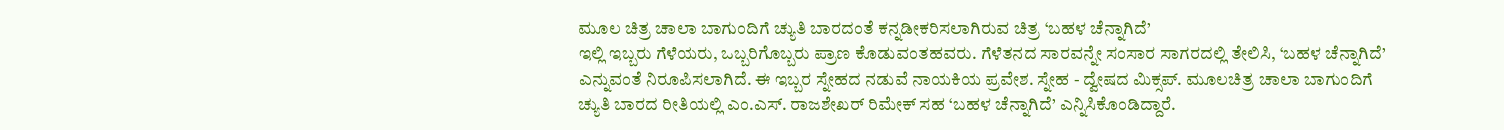ಮೂಲ ಚಿತ್ರ ಚಾಲಾ ಬಾಗುಂದಿಗೆ ಚ್ಯುತಿ ಬಾರದಂತೆ ಕನ್ನಡೀಕರಿಸಲಾಗಿರುವ ಚಿತ್ರ ‘ಬಹಳ ಚೆನ್ನಾಗಿದೆ’
ಇಲ್ಲಿ ಇಬ್ಬರು ಗೆಳೆಯರು, ಒಬ್ಬರಿಗೊಬ್ಬರು ಪ್ರಾಣ ಕೊಡುವಂತಹವರು. ಗೆಳೆತನದ ಸಾರವನ್ನೇ ಸಂಸಾರ ಸಾಗರದಲ್ಲಿ ತೇಲಿಸಿ, ‘ಬಹಳ ಚೆನ್ನಾಗಿದೆ’ ಎನ್ನುವಂತೆ ನಿರೂಪಿಸಲಾಗಿದೆ. ಈ ಇಬ್ಬರ ಸ್ನೇಹದ ನಡುವೆ ನಾಯಕಿಯ ಪ್ರವೇಶ. ಸ್ನೇಹ - ದ್ವೇಷದ ಮಿಕ್ಸಪ್. ಮೂಲಚಿತ್ರ ಚಾಲಾ ಬಾಗುಂದಿಗೆ ಚ್ಯುತಿ ಬಾರದ ರೀತಿಯಲ್ಲಿ ಎಂ.ಎಸ್. ರಾಜಶೇಖರ್ ರಿಮೇಕ್ ಸಹ ‘ಬಹಳ ಚೆನ್ನಾಗಿದೆ’ ಎನ್ನಿಸಿಕೊಂಡಿದ್ದಾರೆ.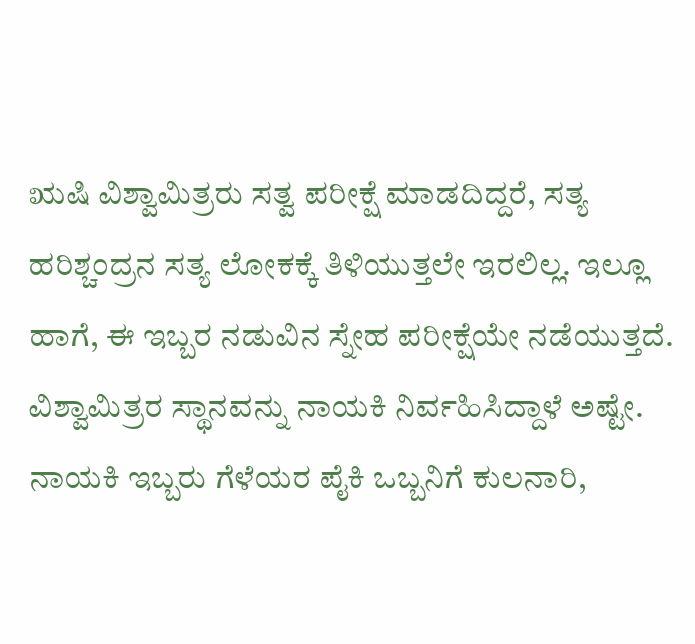ಋಷಿ ವಿಶ್ವಾಮಿತ್ರರು ಸತ್ವ ಪರೀಕ್ಷೆ ಮಾಡದಿದ್ದರೆ, ಸತ್ಯ ಹರಿಶ್ಚಂದ್ರನ ಸತ್ಯ ಲೋಕಕ್ಕೆ ತಿಳಿಯುತ್ತಲೇ ಇರಲಿಲ್ಲ. ಇಲ್ಲೂ ಹಾಗೆ, ಈ ಇಬ್ಬರ ನಡುವಿನ ಸ್ನೇಹ ಪರೀಕ್ಷೆಯೇ ನಡೆಯುತ್ತದೆ. ವಿಶ್ವಾಮಿತ್ರರ ಸ್ಥಾನವನ್ನು ನಾಯಕಿ ನಿರ್ವಹಿಸಿದ್ದಾಳೆ ಅಷ್ಟೇ. ನಾಯಕಿ ಇಬ್ಬರು ಗೆಳೆಯರ ಪೈಕಿ ಒಬ್ಬನಿಗೆ ಕುಲನಾರಿ,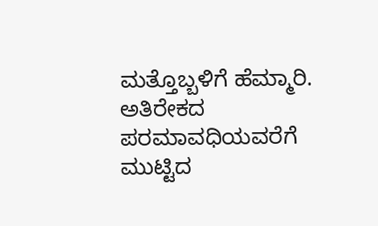ಮತ್ತೊಬ್ಬಳಿಗೆ ಹೆಮ್ಮಾರಿ.
ಅತಿರೇಕದ ಪರಮಾವಧಿಯವರೆಗೆ ಮುಟ್ಟಿದ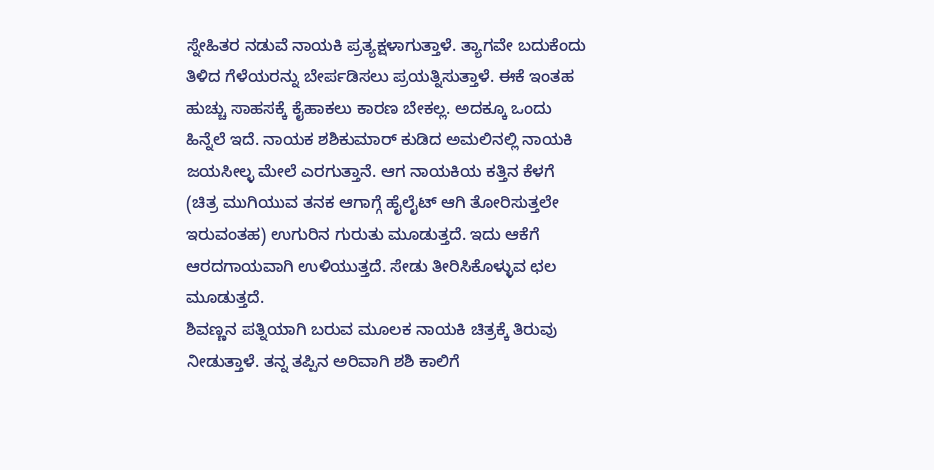ಸ್ನೇಹಿತರ ನಡುವೆ ನಾಯಕಿ ಪ್ರತ್ಯಕ್ಷಳಾಗುತ್ತಾಳೆ. ತ್ಯಾಗವೇ ಬದುಕೆಂದು ತಿಳಿದ ಗೆಳೆಯರನ್ನು ಬೇರ್ಪಡಿಸಲು ಪ್ರಯತ್ನಿಸುತ್ತಾಳೆ. ಈಕೆ ಇಂತಹ ಹುಚ್ಚು ಸಾಹಸಕ್ಕೆ ಕೈಹಾಕಲು ಕಾರಣ ಬೇಕಲ್ಲ. ಅದಕ್ಕೂ ಒಂದು ಹಿನ್ನೆಲೆ ಇದೆ. ನಾಯಕ ಶಶಿಕುಮಾರ್ ಕುಡಿದ ಅಮಲಿನಲ್ಲಿ ನಾಯಕಿ ಜಯಸೀಲ್ಳ ಮೇಲೆ ಎರಗುತ್ತಾನೆ. ಆಗ ನಾಯಕಿಯ ಕತ್ತಿನ ಕೆಳಗೆ (ಚಿತ್ರ ಮುಗಿಯುವ ತನಕ ಆಗಾಗ್ಗೆ ಹೈಲೈಟ್ ಆಗಿ ತೋರಿಸುತ್ತಲೇ ಇರುವಂತಹ) ಉಗುರಿನ ಗುರುತು ಮೂಡುತ್ತದೆ. ಇದು ಆಕೆಗೆ ಆರದಗಾಯವಾಗಿ ಉಳಿಯುತ್ತದೆ. ಸೇಡು ತೀರಿಸಿಕೊಳ್ಳುವ ಛಲ ಮೂಡುತ್ತದೆ.
ಶಿವಣ್ಣನ ಪತ್ನಿಯಾಗಿ ಬರುವ ಮೂಲಕ ನಾಯಕಿ ಚಿತ್ರಕ್ಕೆ ತಿರುವು ನೀಡುತ್ತಾಳೆ. ತನ್ನ ತಪ್ಪಿನ ಅರಿವಾಗಿ ಶಶಿ ಕಾಲಿಗೆ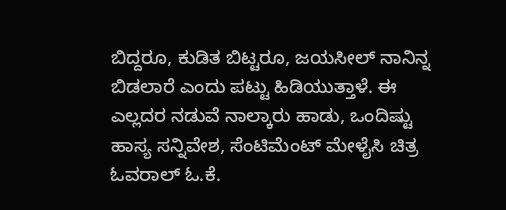ಬಿದ್ದರೂ, ಕುಡಿತ ಬಿಟ್ಟರೂ, ಜಯಸೀಲ್ ನಾನಿನ್ನ ಬಿಡಲಾರೆ ಎಂದು ಪಟ್ಟು ಹಿಡಿಯುತ್ತಾಳೆ. ಈ ಎಲ್ಲದರ ನಡುವೆ ನಾಲ್ಕಾರು ಹಾಡು, ಒಂದಿಷ್ಟು ಹಾಸ್ಯ ಸನ್ನಿವೇಶ, ಸೆಂಟಿಮೆಂಟ್ ಮೇಳೈಸಿ ಚಿತ್ರ ಓವರಾಲ್ ಓ.ಕೆ.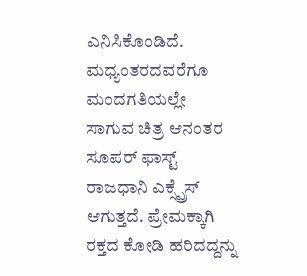ಎನಿಸಿಕೊಂಡಿದೆ.
ಮಧ್ಯಂತರದವರೆಗೂ ಮಂದಗತಿಯಲ್ಲೇ ಸಾಗುವ ಚಿತ್ರ ಆನಂತರ ಸೂಪರ್ ಫಾಸ್ಟ್ ರಾಜಧಾನಿ ಎಕ್ಸ್ಪ್ರೆಸ್ ಆಗುತ್ತದೆ. ಪ್ರೇಮಕ್ಕಾಗಿ ರಕ್ತದ ಕೋಡಿ ಹರಿದದ್ದನ್ನು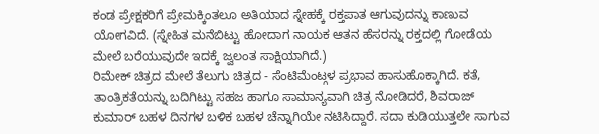ಕಂಡ ಪ್ರೇಕ್ಷಕರಿಗೆ ಪ್ರೇಮಕ್ಕಿಂತಲೂ ಅತಿಯಾದ ಸ್ನೇಹಕ್ಕೆ ರಕ್ತಪಾತ ಆಗುವುದನ್ನು ಕಾಣುವ ಯೋಗವಿದೆ. (ಸ್ನೇಹಿತ ಮನೆಬಿಟ್ಟು ಹೋದಾಗ ನಾಯಕ ಆತನ ಹೆಸರನ್ನು ರಕ್ತದಲ್ಲಿ ಗೋಡೆಯ ಮೇಲೆ ಬರೆಯುವುದೇ ಇದಕ್ಕೆ ಜ್ವಲಂತ ಸಾಕ್ಷಿಯಾಗಿದೆ.)
ರಿಮೇಕ್ ಚಿತ್ರದ ಮೇಲೆ ತೆಲುಗು ಚಿತ್ರದ - ಸೆಂಟಿಮೆಂಟ್ಗಳ ಪ್ರಭಾವ ಹಾಸುಹೊಕ್ಕಾಗಿದೆ. ಕತೆ, ತಾಂತ್ರಿಕತೆಯನ್ನು ಬದಿಗಿಟ್ಟು ಸಹಜ ಹಾಗೂ ಸಾಮಾನ್ಯವಾಗಿ ಚಿತ್ರ ನೋಡಿದರೆ, ಶಿವರಾಜ್ ಕುಮಾರ್ ಬಹಳ ದಿನಗಳ ಬಳಿಕ ಬಹಳ ಚೆನ್ನಾಗಿಯೇ ನಟಿಸಿದ್ದಾರೆ. ಸದಾ ಕುಡಿಯುತ್ತಲೇ ಸಾಗುವ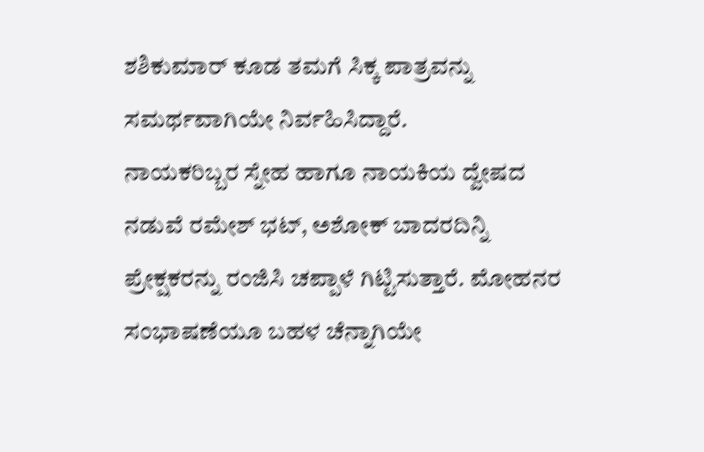ಶಶಿಕುಮಾರ್ ಕೂಡ ತಮಗೆ ಸಿಕ್ಕ ಪಾತ್ರವನ್ನು ಸಮರ್ಥವಾಗಿಯೇ ನಿರ್ವಹಿಸಿದ್ದಾರೆ.
ನಾಯಕರಿಬ್ಬರ ಸ್ನೇಹ ಹಾಗೂ ನಾಯಕಿಯ ದ್ವೇಷದ ನಡುವೆ ರಮೇಶ್ ಭಟ್, ಅಶೋಕ್ ಬಾದರದಿನ್ನಿ ಪ್ರೇಕ್ಷಕರನ್ನು ರಂಜಿಸಿ ಚಪ್ಪಾಳೆ ಗಿಟ್ಟಿಸುತ್ತಾರೆ. ಮೋಹನರ ಸಂಭಾಷಣೆಯೂ ಬಹಳ ಚೆನ್ನಾಗಿಯೇ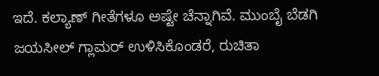ಇದೆ. ಕಲ್ಯಾಣ್ ಗೀತೆಗಳೂ ಅಷ್ಟೇ ಚೆನ್ನಾಗಿವೆ. ಮುಂಬೈ ಬೆಡಗಿ ಜಯಸೀಲ್ ಗ್ಲಾಮರ್ ಉಳಿಸಿಕೊಂಡರೆ, ರುಚಿತಾ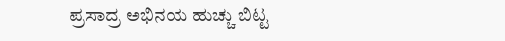ಪ್ರಸಾದ್ರ ಅಭಿನಯ ಹುಚ್ಚು ಬಿಟ್ಟ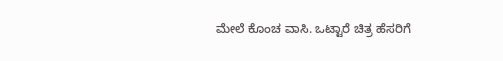ಮೇಲೆ ಕೊಂಚ ವಾಸಿ. ಒಟ್ಟಾರೆ ಚಿತ್ರ ಹೆಸರಿಗೆ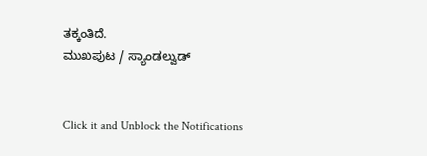ತಕ್ಕಂತಿದೆ.
ಮುಖಪುಟ / ಸ್ಯಾಂಡಲ್ವುಡ್


Click it and Unblock the Notifications